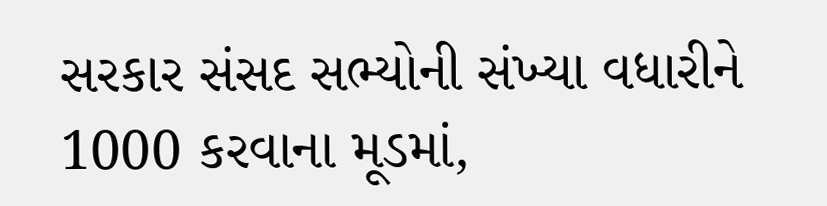સરકાર સંસદ સભ્યોની સંખ્યા વધારીને 1000 કરવાના મૂડમાં,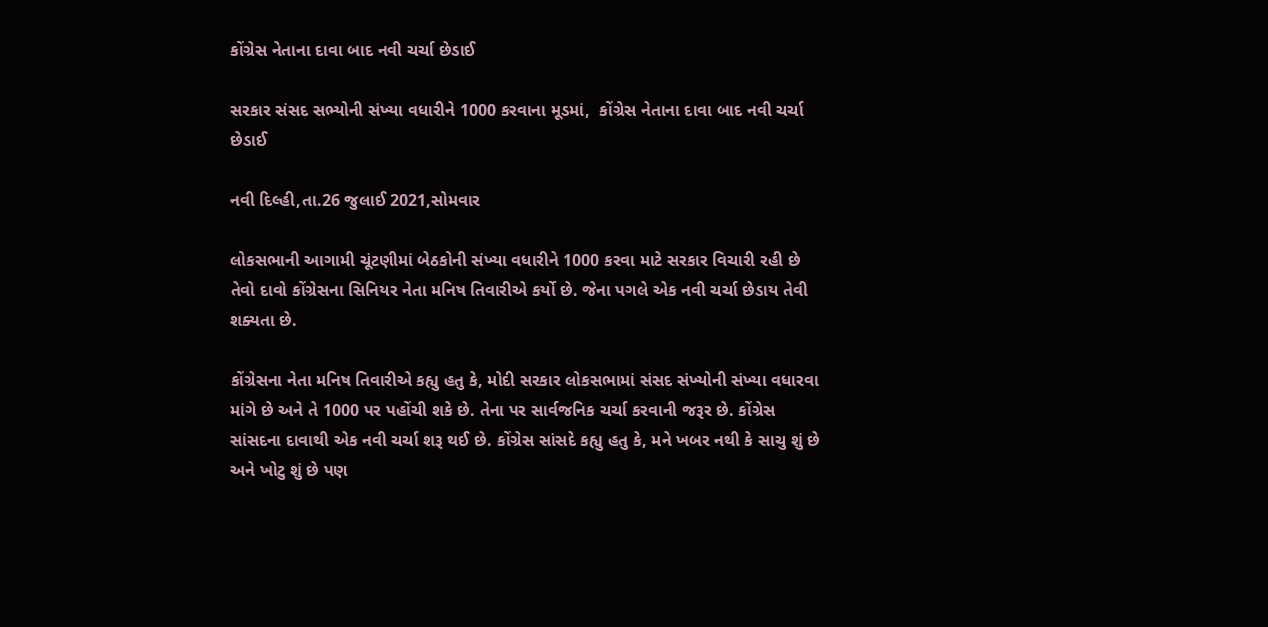કોંગ્રેસ નેતાના દાવા બાદ નવી ચર્ચા છેડાઈ

સરકાર સંસદ સભ્યોની સંખ્યા વધારીને 1000 કરવાના મૂડમાં,  કોંગ્રેસ નેતાના દાવા બાદ નવી ચર્ચા છેડાઈ

નવી દિલ્હી,તા.26 જુલાઈ 2021,સોમવાર

લોકસભાની આગામી ચૂંટણીમાં બેઠકોની સંખ્યા વધારીને 1000 કરવા માટે સરકાર વિચારી રહી છે તેવો દાવો કોંગ્રેસના સિનિયર નેતા મનિષ તિવારીએ કર્યો છે. જેના પગલે એક નવી ચર્ચા છેડાય તેવી શક્યતા છે.

કોંગ્રેસના નેતા મનિષ તિવારીએ કહ્યુ હતુ કે, મોદી સરકાર લોકસભામાં સંસદ સંખ્યોની સંખ્યા વધારવા માંગે છે અને તે 1000 પર પહોંચી શકે છે. તેના પર સાર્વજનિક ચર્ચા કરવાની જરૂર છે. કોંગ્રેસ સાંસદના દાવાથી એક નવી ચર્ચા શરૂ થઈ છે. કોંગ્રેસ સાંસદે કહ્યુ હતુ કે, મને ખબર નથી કે સાચુ શું છે અને ખોટુ શું છે પણ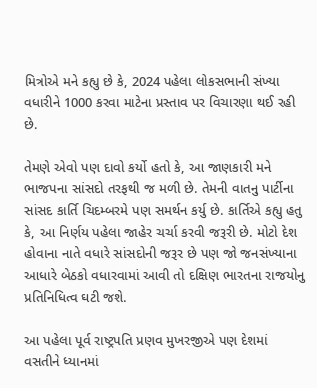મિત્રોએ મને કહ્યુ છે કે, 2024 પહેલા લોકસભાની સંખ્યા વધારીને 1000 કરવા માટેના પ્રસ્તાવ પર વિચારણા થઈ રહી છે.

તેમણે એવો પણ દાવો કર્યો હતો કે, આ જાણકારી મને ભાજપના સાંસદો તરફથી જ મળી છે. તેમની વાતનુ પાર્ટીના સાંસદ કાર્તિ ચિદમ્બરમે પણ સમર્થન કર્યુ છે. કાર્તિએ કહ્યુ હતુ કે, આ નિર્ણય પહેલા જાહેર ચર્ચા કરવી જરૂરી છે. મોટો દેશ હોવાના નાતે વધારે સાંસદોની જરૂર છે પણ જો જનસંખ્યાના આધારે બેઠકો વધારવામાં આવી તો દક્ષિણ ભારતના રાજયોનુ પ્રતિનિધિત્વ ઘટી જશે.

આ પહેલા પૂર્વ રાષ્ટ્રપતિ પ્રણવ મુખરજીએ પણ દેશમાં વસતીને ધ્યાનમાં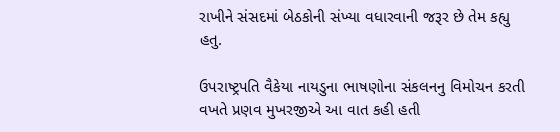રાખીને સંસદમાં બેઠકોની સંખ્યા વધારવાની જરૂર છે તેમ કહ્યુ હતુ.

ઉપરાષ્ટ્રપતિ વૈકેયા નાયડુના ભાષણોના સંકલનનુ વિમોચન કરતી વખતે પ્રણવ મુખરજીએ આ વાત કહી હતી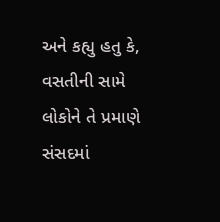અને કહ્યુ હતુ કે, વસતીની સામે લોકોને તે પ્રમાણે સંસદમાં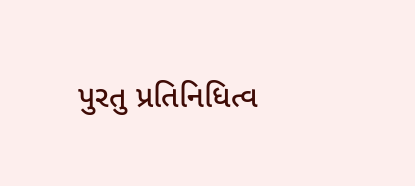પુરતુ પ્રતિનિધિત્વ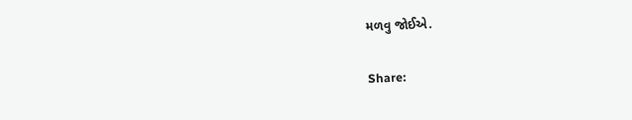મળવુ જોઈએ.

Share: